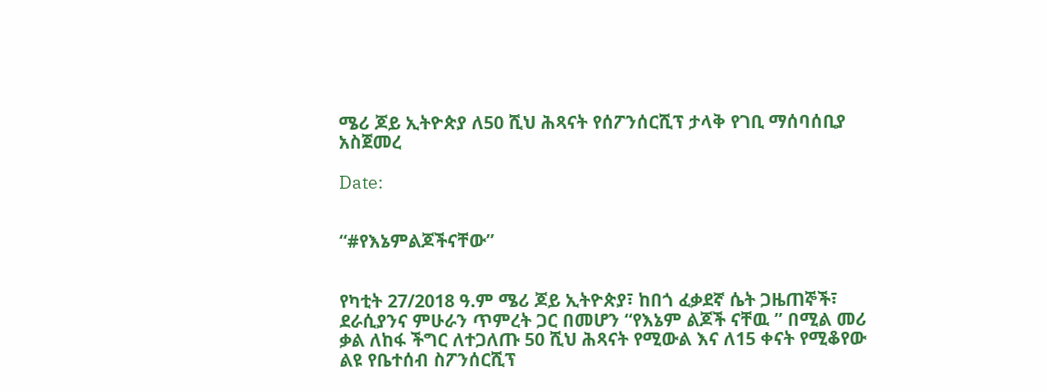ሜሪ ጆይ ኢትዮጵያ ለ50 ሺህ ሕጻናት የሰፖንሰርሺፕ ታላቅ የገቢ ማሰባሰቢያ አስጀመረ

Date:


“#የእኔምልጆችናቸው”


የካቲት 27/2018 ዓ.ም ሜሪ ጆይ ኢትዮጵያ፣ ከበጎ ፈቃደኛ ሴት ጋዜጠኞች፣ ደራሲያንና ምሁራን ጥምረት ጋር በመሆን “የእኔም ልጆች ናቸዉ ” በሚል መሪ ቃል ለከፋ ችግር ለተጋለጡ 50 ሺህ ሕጻናት የሚውል እና ለ15 ቀናት የሚቆየው ልዩ የቤተሰብ ስፖንሰርሺፕ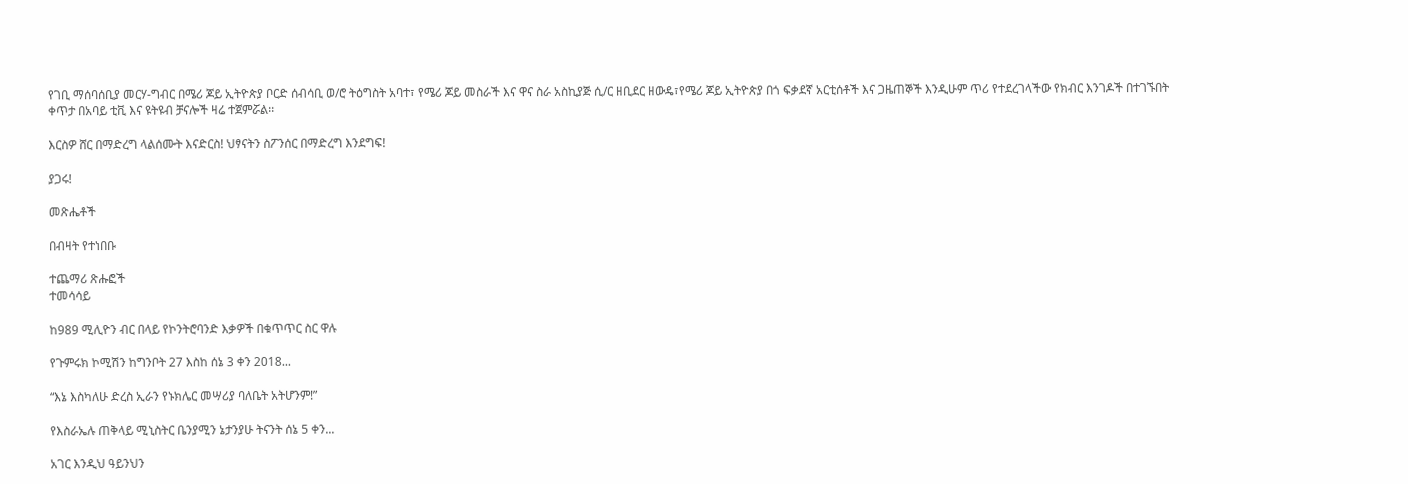የገቢ ማሰባሰቢያ መርሃ-ግብር በሜሪ ጆይ ኢትዮጵያ ቦርድ ሰብሳቢ ወ/ሮ ትዕግስት አባተ፣ የሜሪ ጆይ መስራች እና ዋና ስራ አስኪያጅ ሲ/ር ዘቢደር ዘውዴ፣የሜሪ ጆይ ኢትዮጵያ በጎ ፍቃደኛ አርቲሰቶች እና ጋዜጠኞች እንዲሁም ጥሪ የተደረገላችው የክብር እንገዶች በተገኙበት ቀጥታ በአባይ ቲቪ እና ዩትዩብ ቻናሎች ዛሬ ተጀምሯል፡፡

እርስዎ ሸር በማድረግ ላልሰሙት እናድርስ! ህፃናትን ስፖንሰር በማድረግ እንደግፍ!

ያጋሩ!

መጽሔቶች

በብዛት የተነበቡ

ተጨማሪ ጽሑፎች
ተመሳሳይ

ከ989 ሚሊዮን ብር በላይ የኮንትሮባንድ እቃዎች በቁጥጥር ስር ዋሉ

የጉምሩክ ኮሚሽን ከግንቦት 27 እስከ ሰኔ 3 ቀን 2018...

“እኔ እስካለሁ ድረስ ኢራን የኑክሌር መሣሪያ ባለቤት አትሆንም!”

የእስራኤሉ ጠቅላይ ሚኒስትር ቤንያሚን ኔታንያሁ ትናንት ሰኔ 5 ቀን...

አገር እንዲህ ዓይንህን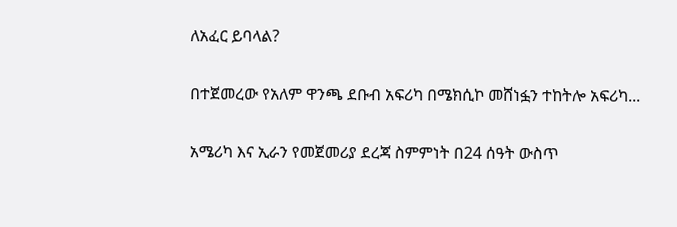ለአፈር ይባላል?

በተጀመረው የአለም ዋንጫ ደቡብ አፍሪካ በሜክሲኮ መሸነፏን ተከትሎ አፍሪካ...

አሜሪካ እና ኢራን የመጀመሪያ ደረጃ ስምምነት በ24 ሰዓት ውስጥ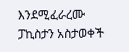እንደሚፈራረሙ ፓኪስታን አስታወቀች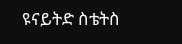ዩናይትድ ስቴትስ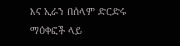እና ኢራን በሰላም ድርድሩ ማዕቀፎች ላይ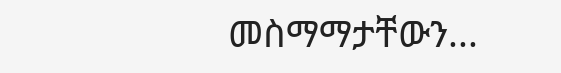መስማማታቸውን...